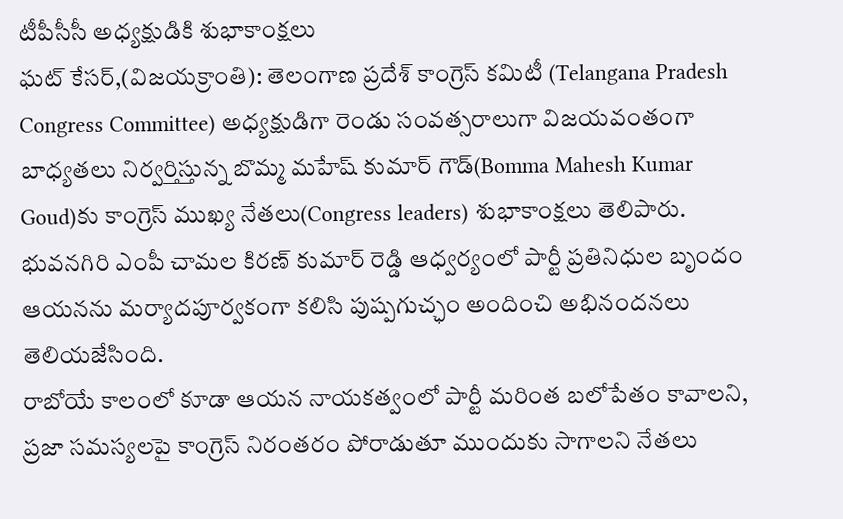టీపీసీసీ అధ్యక్షుడికి శుభాకాంక్షలు
ఘట్ కేసర్,(విజయక్రాంతి): తెలంగాణ ప్రదేశ్ కాంగ్రెస్ కమిటీ (Telangana Pradesh Congress Committee) అధ్యక్షుడిగా రెండు సంవత్సరాలుగా విజయవంతంగా బాధ్యతలు నిర్వర్తిస్తున్న బొమ్మ మహేష్ కుమార్ గౌడ్(Bomma Mahesh Kumar Goud)కు కాంగ్రెస్ ముఖ్య నేతలు(Congress leaders) శుభాకాంక్షలు తెలిపారు. భువనగిరి ఎంపీ చామల కిరణ్ కుమార్ రెడ్డి ఆధ్వర్యంలో పార్టీ ప్రతినిధుల బృందం ఆయనను మర్యాదపూర్వకంగా కలిసి పుష్పగుచ్ఛం అందించి అభినందనలు తెలియజేసింది.
రాబోయే కాలంలో కూడా ఆయన నాయకత్వంలో పార్టీ మరింత బలోపేతం కావాలని, ప్రజా సమస్యలపై కాంగ్రెస్ నిరంతరం పోరాడుతూ ముందుకు సాగాలని నేతలు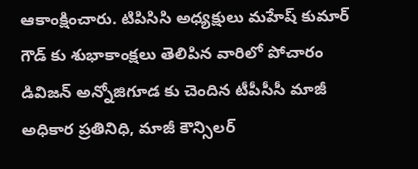ఆకాంక్షించారు. టిపిసిసి అధ్యక్షులు మహేష్ కుమార్ గౌడ్ కు శుభాకాంక్షలు తెలిపిన వారిలో పోచారం డివిజన్ అన్నోజిగూడ కు చెందిన టీపీసీసీ మాజీ అధికార ప్రతినిధి, మాజీ కౌన్సిలర్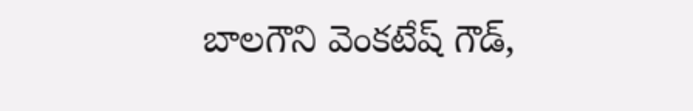బాలగౌని వెంకటేష్ గౌడ్,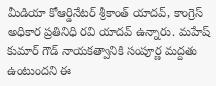మీడియా కోఆర్డినేటర్ శ్రీకాంత్ యాదవ్, కాంగ్రెస్ అధికార ప్రతినిధి రవి యాదవ్ ఉన్నారు. మహేష్ కుమార్ గౌడ్ నాయకత్వానికి సంపూర్ణ మద్దతు ఉంటుందని ఈ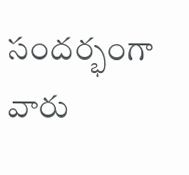సందర్భంగా వారు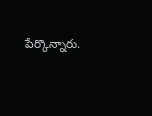పేర్కొన్నారు.